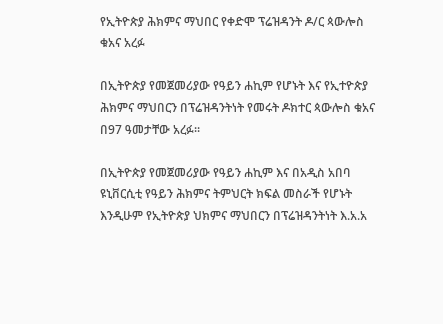የኢትዮጵያ ሕክምና ማህበር የቀድሞ ፕሬዝዳንት ዶ/ር ጳውሎስ ቁአና አረፉ

በኢትዮጵያ የመጀመሪያው የዓይን ሐኪም የሆኑት እና የኢተዮጵያ ሕክምና ማህበርን በፕሬዝዳንትነት የመሩት ዶክተር ጳውሎስ ቁአና በ97 ዓመታቸው አረፉ፡፡

በኢትዮጵያ የመጀመሪያው የዓይን ሐኪም እና በአዲስ አበባ ዩኒቨርሲቲ የዓይን ሕክምና ትምህርት ክፍል መስራች የሆኑት እንዲሁም የኢትዮጵያ ህክምና ማህበርን በፕሬዝዳንትነት እ.አ.አ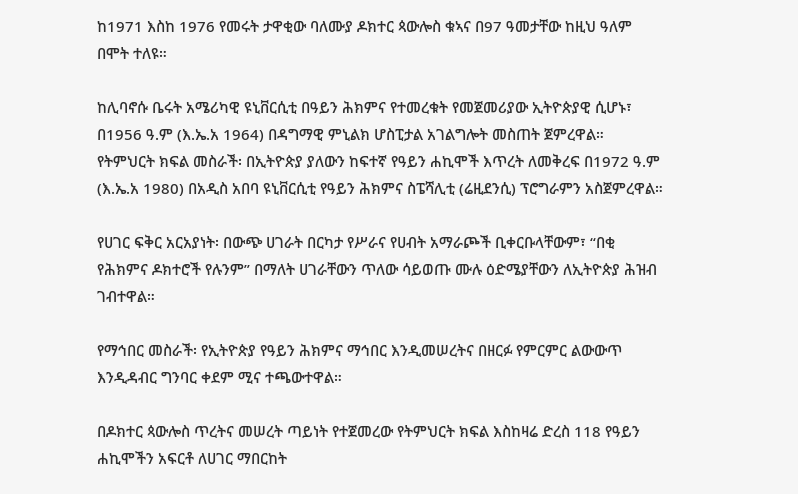ከ1971 እስከ 1976 የመሩት ታዋቂው ባለሙያ ዶክተር ጳውሎስ ቁኣና በ97 ዓመታቸው ከዚህ ዓለም በሞት ተለዩ።

ከሊባኖሱ ቤሩት አሜሪካዊ ዩኒቨርሲቲ በዓይን ሕክምና የተመረቁት የመጀመሪያው ኢትዮጵያዊ ሲሆኑ፣ በ1956 ዓ.ም (እ.ኤ.አ 1964) በዳግማዊ ምኒልክ ሆስፒታል አገልግሎት መስጠት ጀምረዋል።
የትምህርት ክፍል መስራች፡ በኢትዮጵያ ያለውን ከፍተኛ የዓይን ሐኪሞች እጥረት ለመቅረፍ በ1972 ዓ.ም (እ.ኤ.አ 1980) በአዲስ አበባ ዩኒቨርሲቲ የዓይን ሕክምና ስፔሻሊቲ (ሬዚደንሲ) ፕሮግራምን አስጀምረዋል።

የሀገር ፍቅር አርአያነት፡ በውጭ ሀገራት በርካታ የሥራና የሀብት አማራጮች ቢቀርቡላቸውም፣ “በቂ የሕክምና ዶክተሮች የሉንም” በማለት ሀገራቸውን ጥለው ሳይወጡ ሙሉ ዕድሜያቸውን ለኢትዮጵያ ሕዝብ ገብተዋል።

የማኅበር መስራች፡ የኢትዮጵያ የዓይን ሕክምና ማኅበር እንዲመሠረትና በዘርፉ የምርምር ልውውጥ እንዲዳብር ግንባር ቀደም ሚና ተጫውተዋል።

በዶክተር ጳውሎስ ጥረትና መሠረት ጣይነት የተጀመረው የትምህርት ክፍል እስከዛሬ ድረስ 118 የዓይን ሐኪሞችን አፍርቶ ለሀገር ማበርከት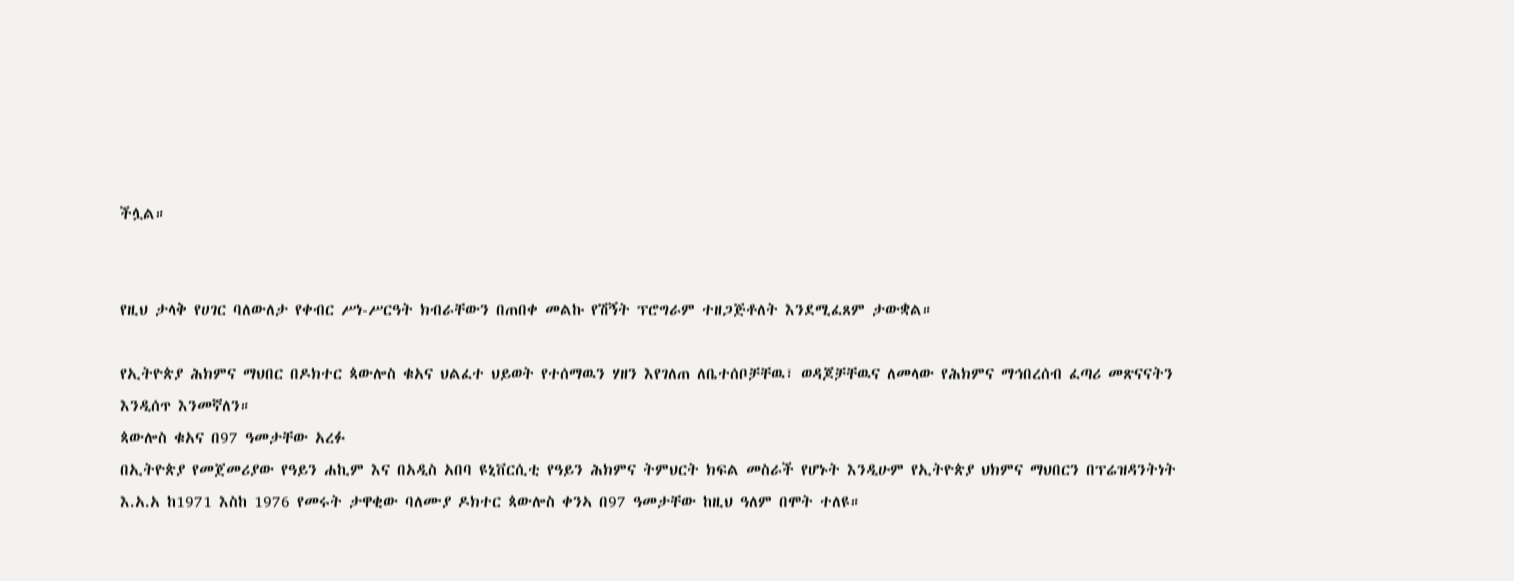ችሏል።


የዚህ ታላቅ የሀገር ባለውለታ የቀብር ሥነ-ሥርዓት ክብራቸውን በጠበቀ መልኩ የሽኝት ፕሮግራም ተዘጋጅቶለት እንደሚፈጸም ታውቋል።

የኢትዮጵያ ሕክምና ማህበር በዶክተር ጳውሎስ ቁአና ህልፈተ ህይወት የተሰማዉን ሃዘን እየገለጠ ለቤተሰቦቻቸዉ፣ ወዳጆቻቸዉና ለመላው የሕክምና ማኅበረሰብ ፈጣሪ መጽናናትን እንዲሰጥ እንመኛለን።
ጳውሎስ ቁአና በ97 ዓመታቸው አረፉ
በኢትዮጵያ የመጀመሪያው የዓይን ሐኪም እና በአዲስ አበባ ዩኒቨርሲቲ የዓይን ሕክምና ትምህርት ክፍል መስራች የሆኑት እንዲሁም የኢትዮጵያ ህክምና ማህበርን በፕሬዝዳንትነት እ.አ.አ ከ1971 እስከ 1976 የመሩት ታዋቂው ባለሙያ ዶክተር ጳውሎስ ቀንኣ በ97 ዓመታቸው ከዚህ ዓለም በሞት ተለዩ።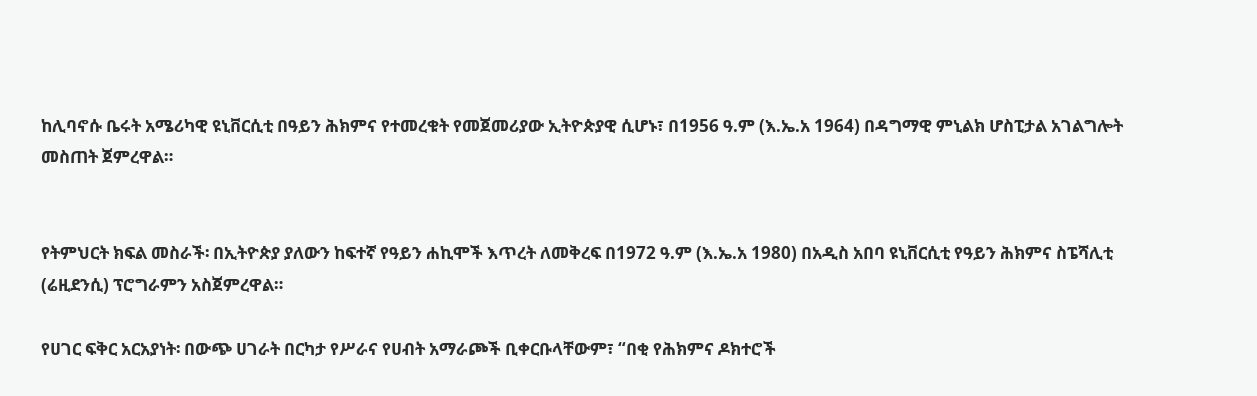ከሊባኖሱ ቤሩት አሜሪካዊ ዩኒቨርሲቲ በዓይን ሕክምና የተመረቁት የመጀመሪያው ኢትዮጵያዊ ሲሆኑ፣ በ1956 ዓ.ም (እ.ኤ.አ 1964) በዳግማዊ ምኒልክ ሆስፒታል አገልግሎት መስጠት ጀምረዋል።


የትምህርት ክፍል መስራች፡ በኢትዮጵያ ያለውን ከፍተኛ የዓይን ሐኪሞች እጥረት ለመቅረፍ በ1972 ዓ.ም (እ.ኤ.አ 1980) በአዲስ አበባ ዩኒቨርሲቲ የዓይን ሕክምና ስፔሻሊቲ (ሬዚደንሲ) ፕሮግራምን አስጀምረዋል።

የሀገር ፍቅር አርአያነት፡ በውጭ ሀገራት በርካታ የሥራና የሀብት አማራጮች ቢቀርቡላቸውም፣ “በቂ የሕክምና ዶክተሮች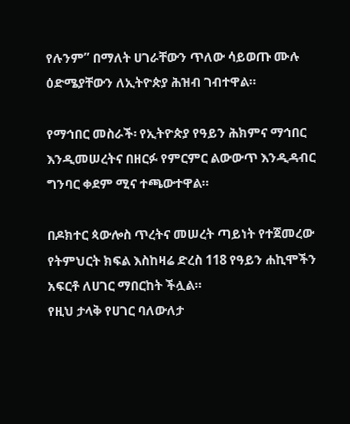የሉንም” በማለት ሀገራቸውን ጥለው ሳይወጡ ሙሉ ዕድሜያቸውን ለኢትዮጵያ ሕዝብ ገብተዋል።

የማኅበር መስራች፡ የኢትዮጵያ የዓይን ሕክምና ማኅበር እንዲመሠረትና በዘርፉ የምርምር ልውውጥ እንዲዳብር ግንባር ቀደም ሚና ተጫውተዋል።

በዶክተር ጳውሎስ ጥረትና መሠረት ጣይነት የተጀመረው የትምህርት ክፍል እስከዛሬ ድረስ 118 የዓይን ሐኪሞችን አፍርቶ ለሀገር ማበርከት ችሏል።
የዚህ ታላቅ የሀገር ባለውለታ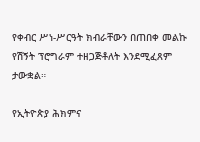የቀብር ሥነ-ሥርዓት ክብራቸውን በጠበቀ መልኩ የሽኝት ፕሮግራም ተዘጋጅቶለት እንደሚፈጸም ታውቋል።

የኢትዮጵያ ሕክምና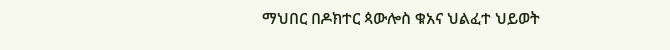ማህበር በዶክተር ጳውሎስ ቁአና ህልፈተ ህይወት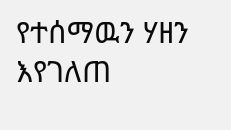የተሰማዉን ሃዘን እየገለጠ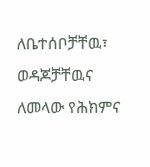ለቤተሰቦቻቸዉ፣ ወዳጆቻቸዉና ለመላው የሕክምና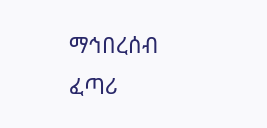ማኅበረሰብ ፈጣሪ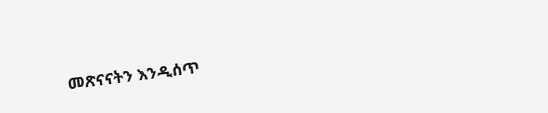መጽናናትን እንዲሰጥ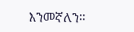እንመኛለን።